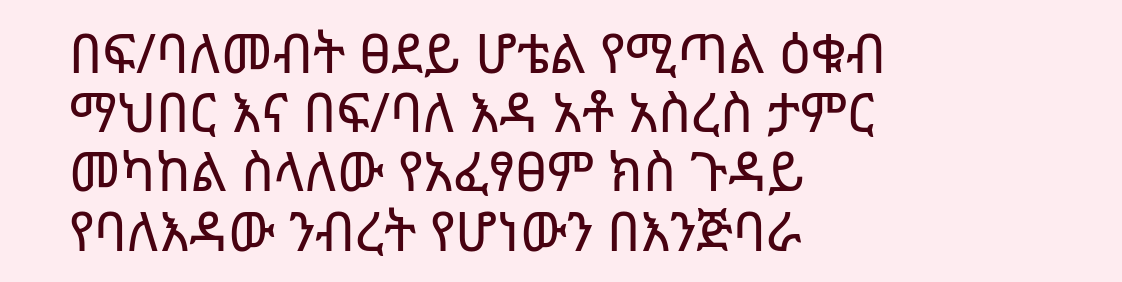በፍ/ባለመብት ፀደይ ሆቴል የሚጣል ዕቁብ ማህበር እና በፍ/ባለ እዳ አቶ አስረስ ታምር መካከል ስላለው የአፈፃፀም ክስ ጉዳይ የባለእዳው ንብረት የሆነውን በእንጅባራ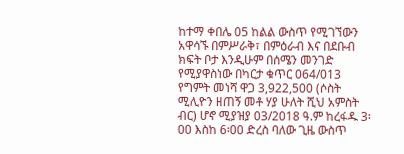ከተማ ቀበሌ 05 ከልል ውስጥ የሚገኘውን አዋሳኙ በምሥራቅ፣ በምዕራብ እና በደቡብ ክፍት ቦታ እንዲሁም በሰሜን መንገድ የሚያዋስነው በካርታ ቁጥር 064/013 የግምት መነሻ ዋጋ 3,922,500 (ሶስት ሚሊዮን ዘጠኝ መቶ ሃያ ሁለት ሺህ አምስት ብር) ሆኖ ሚያዝያ 03/2018 ዓ.ም ከረፋዱ 3፡00 እስከ 6፡00 ድረስ ባለው ጊዜ ውስጥ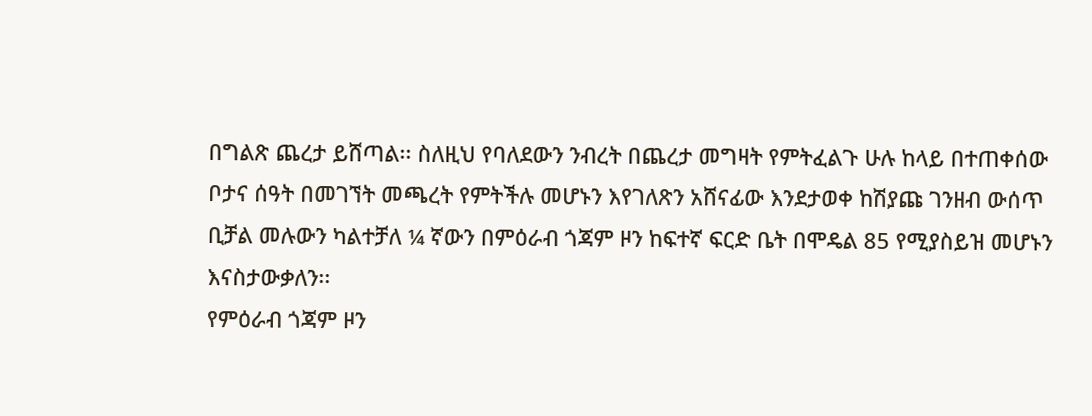በግልጽ ጨረታ ይሸጣል፡፡ ስለዚህ የባለደውን ንብረት በጨረታ መግዛት የምትፈልጉ ሁሉ ከላይ በተጠቀሰው ቦታና ሰዓት በመገኘት መጫረት የምትችሉ መሆኑን እየገለጽን አሸናፊው እንደታወቀ ከሽያጩ ገንዘብ ውሰጥ ቢቻል መሉውን ካልተቻለ ¼ ኛውን በምዕራብ ጎጃም ዞን ከፍተኛ ፍርድ ቤት በሞዴል 85 የሚያስይዝ መሆኑን እናስታውቃለን፡፡
የምዕራብ ጎጃም ዞን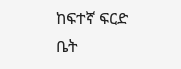ከፍተኛ ፍርድ ቤት